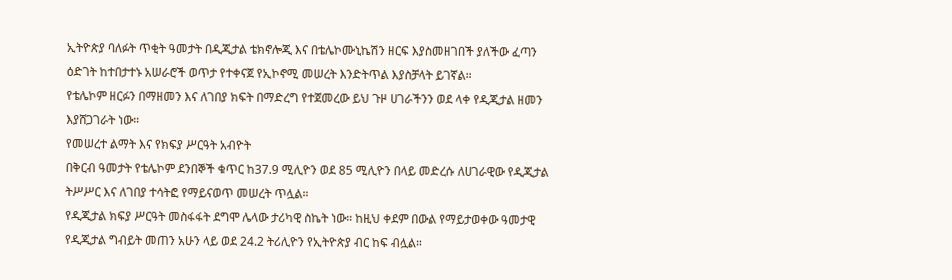ኢትዮጵያ ባለፉት ጥቂት ዓመታት በዲጂታል ቴክኖሎጂ እና በቴሌኮሙኒኬሽን ዘርፍ እያስመዘገበች ያለችው ፈጣን ዕድገት ከተበታተኑ አሠራሮች ወጥታ የተቀናጀ የኢኮኖሚ መሠረት እንድትጥል እያስቻላት ይገኛል።
የቴሌኮም ዘርፉን በማዘመን እና ለገበያ ክፍት በማድረግ የተጀመረው ይህ ጉዞ ሀገራችንን ወደ ላቀ የዲጂታል ዘመን እያሸጋገራት ነው።
የመሠረተ ልማት እና የክፍያ ሥርዓት አብዮት
በቅርብ ዓመታት የቴሌኮም ደንበኞች ቁጥር ከ37.9 ሚሊዮን ወደ 85 ሚሊዮን በላይ መድረሱ ለሀገራዊው የዲጂታል ትሥሥር እና ለገበያ ተሳትፎ የማይናወጥ መሠረት ጥሏል።
የዲጂታል ክፍያ ሥርዓት መስፋፋት ደግሞ ሌላው ታሪካዊ ስኬት ነው። ከዚህ ቀደም በውል የማይታወቀው ዓመታዊ የዲጂታል ግብይት መጠን አሁን ላይ ወደ 24.2 ትሪሊዮን የኢትዮጵያ ብር ከፍ ብሏል።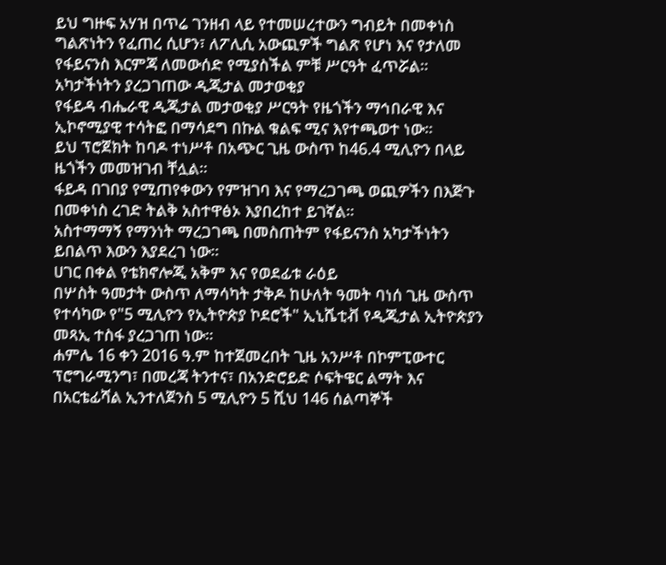ይህ ግዙፍ አሃዝ በጥሬ ገንዘብ ላይ የተመሠረተውን ግብይት በመቀነስ ግልጽነትን የፈጠረ ሲሆን፣ ለፖሊሲ አውጪዎች ግልጽ የሆነ እና የታለመ የፋይናንስ እርምጃ ለመውሰድ የሚያስችል ምቹ ሥርዓት ፈጥሯል።
አካታችነትን ያረጋገጠው ዲጂታል መታወቂያ
የፋይዳ ብሔራዊ ዲጂታል መታወቂያ ሥርዓት የዜጎችን ማኅበራዊ እና ኢኮኖሚያዊ ተሳትፎ በማሳደግ በኩል ቁልፍ ሚና እየተጫወተ ነው።
ይህ ፕሮጀክት ከባዶ ተነሥቶ በአጭር ጊዜ ውስጥ ከ46.4 ሚሊዮን በላይ ዜጎችን መመዝገብ ቸሏል።
ፋይዳ በገበያ የሚጠየቀውን የምዝገባ እና የማረጋገጫ ወጪዎችን በእጅጉ በመቀነስ ረገድ ትልቅ አስተዋፅኦ እያበረከተ ይገኛል።
አስተማማኝ የማንነት ማረጋገጫ በመስጠትም የፋይናንስ አካታችነትን ይበልጥ እውን እያደረገ ነው።
ሀገር በቀል የቴክኖሎጂ አቅም እና የወደፊቱ ራዕይ
በሦስት ዓመታት ውስጥ ለማሳካት ታቅዶ ከሁለት ዓመት ባነሰ ጊዜ ውስጥ የተሳካው የ"5 ሚሊዮን የኢትዮጵያ ኮደሮች" ኢኒሼቲቭ የዲጂታል ኢትዮጵያን መጻኢ ተስፋ ያረጋገጠ ነው።
ሐምሌ 16 ቀን 2016 ዓ.ም ከተጀመረበት ጊዜ አንሥቶ በኮምፒውተር ፕሮግራሚንግ፣ በመረጃ ትንተና፣ በአንድሮይድ ሶፍትዌር ልማት እና በአርቴፊሻል ኢንተለጀንስ 5 ሚሊዮን 5 ሺህ 146 ሰልጣኞች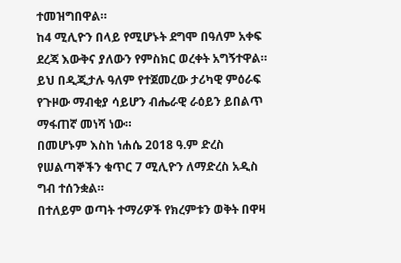ተመዝግበዋል።
ከ4 ሚሊዮን በላይ የሚሆኑት ደግሞ በዓለም አቀፍ ደረጃ እውቅና ያለውን የምስክር ወረቀት አግኝተዋል።
ይህ በዲጂታሉ ዓለም የተጀመረው ታሪካዊ ምዕራፍ የጉዞው ማብቂያ ሳይሆን ብሔራዊ ራዕይን ይበልጥ ማፋጠኛ መነሻ ነው።
በመሆኑም እስከ ነሐሴ 2018 ዓ.ም ድረስ የሠልጣኞችን ቁጥር 7 ሚሊዮን ለማድረስ አዲስ ግብ ተሰንቋል።
በተለይም ወጣት ተማሪዎች የክረምቱን ወቅት በዋዛ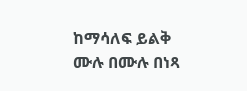ከማሳለፍ ይልቅ ሙሉ በሙሉ በነጻ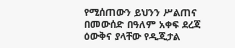የሚሰጠውን ይህንን ሥልጠና በመውሰድ በዓለም አቀፍ ደረጃ ዕውቅና ያላቸው የዲጂታል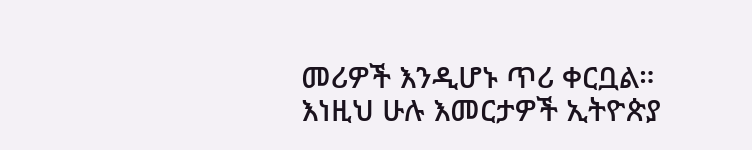መሪዎች እንዲሆኑ ጥሪ ቀርቧል።
እነዚህ ሁሉ እመርታዎች ኢትዮጵያ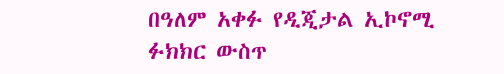በዓለም አቀፉ የዲጂታል ኢኮኖሚ ፉክክር ውስጥ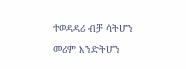ተወዳዳሪ ብቻ ሳትሆን መሪም እንድትሆን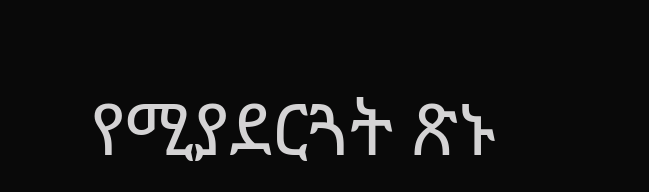የሚያደርጓት ጽኑ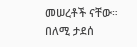መሠረቶች ናቸው።
በለሚ ታደሰ